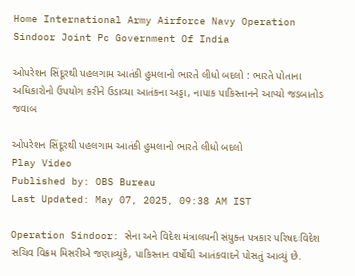Home International Army Airforce Navy Operation Sindoor Joint Pc Government Of India

ઓપરેશન સિંદૂરથી પહલગામ આતંકી હુમલાનો ભારતે લીધો બદલો : ભારતે પોતાના અધિકારોનો ઉપયોગ કરીને ઉડાવ્યા આતંકના અડ્ડા, નાપાક પાકિસ્તાનને આપ્યો જડબાતોડ જવાબ

ઓપરેશન સિંદૂરથી પહલગામ આતંકી હુમલાનો ભારતે લીધો બદલો
Play Video
Published by: OBS Bureau
Last Updated: May 07, 2025, 09:38 AM IST

Operation Sindoor: સેના અને વિદેશ મંત્રાલયની સંયુક્ત પત્રકાર પરિષદઃવિદેશ સચિવ વિક્રમ મિસરીએ જણાવ્યુંકે, પાકિસ્તાન વર્ષોથી આતંકવાદને પોસતું આવ્યું છે.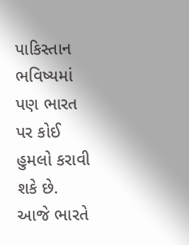પાકિસ્તાન ભવિષ્યમાં પણ ભારત પર કોઈ હુમલો કરાવી શકે છે. આજે ભારતે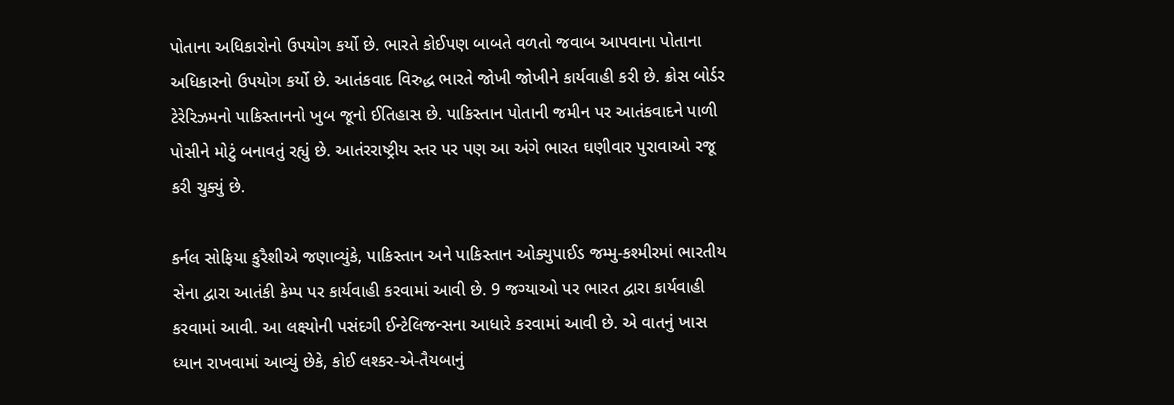પોતાના અધિકારોનો ઉપયોગ કર્યો છે. ભારતે કોઈપણ બાબતે વળતો જવાબ આપવાના પોતાના અધિકારનો ઉપયોગ કર્યો છે. આતંકવાદ વિરુદ્ધ ભારતે જોખી જોખીને કાર્યવાહી કરી છે. ક્રોસ બોર્ડર ટેરેરિઝમનો પાકિસ્તાનનો ખુબ જૂનો ઈતિહાસ છે. પાકિસ્તાન પોતાની જમીન પર આતંકવાદને પાળી પોસીને મોટું બનાવતું રહ્યું છે. આતંરરાષ્ટ્રીય સ્તર પર પણ આ અંગે ભારત ઘણીવાર પુરાવાઓ રજૂ કરી ચુક્યું છે.

કર્નલ સોફિયા કુરૈશીએ જણાવ્યુંકે, પાકિસ્તાન અને પાકિસ્તાન ઓક્યુપાઈડ જમ્મુ-કશ્મીરમાં ભારતીય સેના દ્વારા આતંકી કેમ્પ પર કાર્યવાહી કરવામાં આવી છે. 9 જગ્યાઓ પર ભારત દ્વારા કાર્યવાહી કરવામાં આવી. આ લક્ષ્યોની પસંદગી ઈન્ટેલિજન્સના આધારે કરવામાં આવી છે. એ વાતનું ખાસ ધ્યાન રાખવામાં આવ્યું છેકે, કોઈ લશ્કર-એ-તૈયબાનું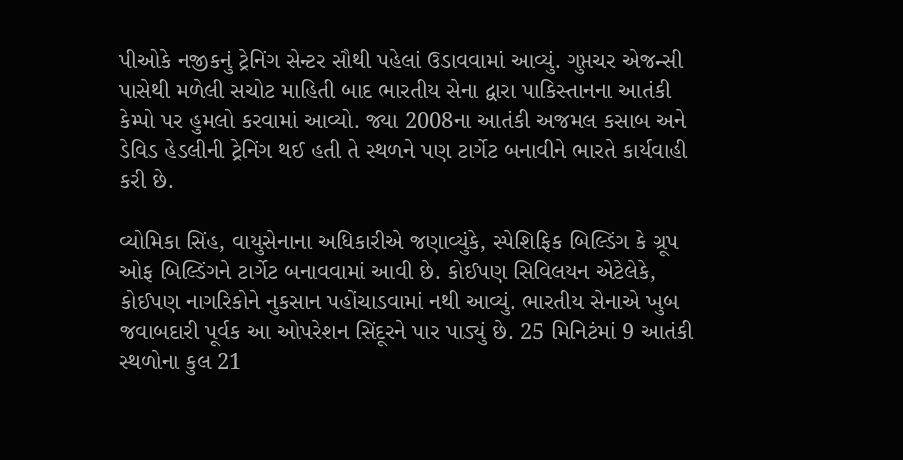પીઓકે નજીકનું ટ્રેનિંગ સેન્ટર સૌથી પહેલાં ઉડાવવામાં આવ્યું. ગુપ્તચર એજન્સી પાસેથી મળેલી સચોટ માહિતી બાદ ભારતીય સેના દ્વારા પાકિસ્તાનના આતંકી કેમ્પો પર હુમલો કરવામાં આવ્યો. જ્યા 2008ના આતંકી અજમલ કસાબ અને ડેવિડ હેડલીની ટ્રેનિંગ થઈ હતી તે સ્થળને પણ ટાર્ગેટ બનાવીને ભારતે કાર્યવાહી કરી છે.

વ્યોમિકા સિંહ, વાયુસેનાના અધિકારીએ જણાવ્યુંકે, સ્પેશિફિક બિલ્ડિંગ કે ગ્રૂપ ઓફ બિલ્ડિંગને ટાર્ગેટ બનાવવામાં આવી છે. કોઈપણ સિવિલયન એટેલેકે, કોઈપણ નાગરિકોને નુકસાન પહોંચાડવામાં નથી આવ્યું. ભારતીય સેનાએ ખુબ જવાબદારી પૂર્વક આ ઓપરેશન સિંદૂરને પાર પાડ્યું છે. 25 મિનિટંમાં 9 આતંકી સ્થળોના કુલ 21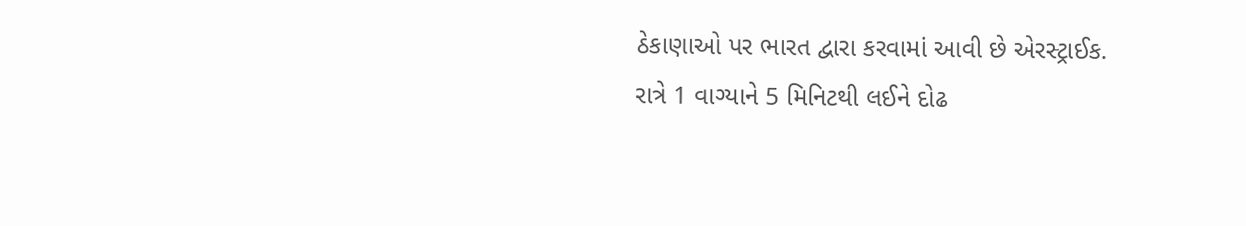ઠેકાણાઓ પર ભારત દ્વારા કરવામાં આવી છે એરસ્ટ્રાઈક. રાત્રે 1 વાગ્યાને 5 મિનિટથી લઈને દોઢ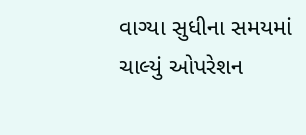વાગ્યા સુધીના સમયમાં ચાલ્યું ઓપરેશન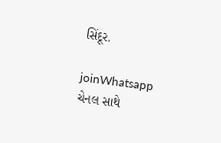સિંદૂર.

joinWhatsapp ચેનલ સાથે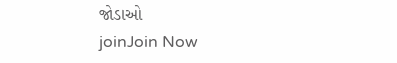જોડાઓ
joinJoin Now